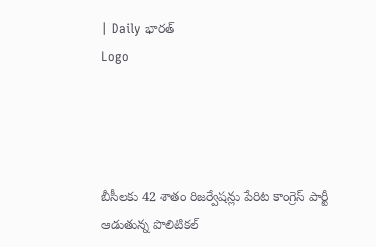| Daily భారత్
Logo




బీసీలకు 42 శాతం రిజర్వేషన్లు పేరిట కాంగ్రెస్ పార్టీ ఆడుతున్న పొలిటికల్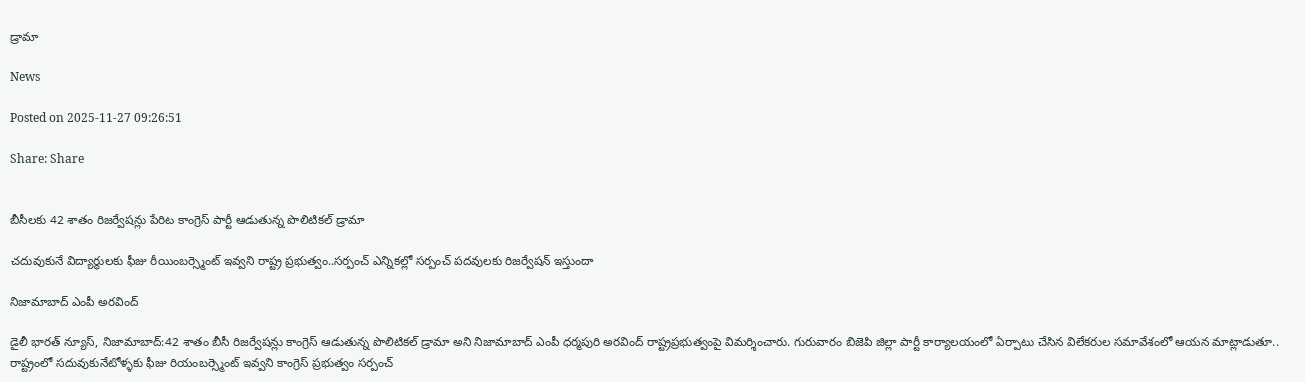డ్రామా

News

Posted on 2025-11-27 09:26:51

Share: Share


బీసీలకు 42 శాతం రిజర్వేషన్లు పేరిట కాంగ్రెస్ పార్టీ ఆడుతున్న పొలిటికల్ డ్రామా

చదువుకునే విద్యార్థులకు ఫీజు రీయింబర్స్మెంట్ ఇవ్వని రాష్ట్ర ప్రభుత్వం..సర్పంచ్ ఎన్నికల్లో సర్పంచ్ పదవులకు రిజర్వేషన్ ఇస్తుందా

నిజామాబాద్ ఎంపీ అరవింద్

డైలీ భారత్ న్యూస్, నిజామాబాద్:42 శాతం బీసీ రిజర్వేషన్లు కాంగ్రెస్ ఆడుతున్న పొలిటికల్ డ్రామా అని నిజామాబాద్ ఎంపీ ధర్మపురి అరవింద్ రాష్ట్రప్రభుత్వంపై విమర్శించారు. గురువారం బిజెపి జిల్లా పార్టీ కార్యాలయంలో ఏర్పాటు చేసిన విలేకరుల సమావేశంలో ఆయన మాట్లాడుతూ.. రాష్ట్రంలో సదువుకునేటోళ్ళకు ఫీజు రియంబర్స్మెంట్ ఇవ్వని కాంగ్రెస్ ప్రభుత్వం సర్పంచ్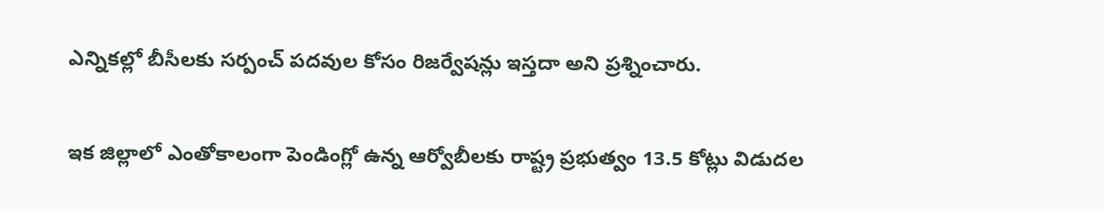ఎన్నికల్లో బీసీలకు సర్పంచ్ పదవుల కోసం రిజర్వేషన్లు ఇస్తదా అని ప్రశ్నించారు.

ఇక జిల్లాలో ఎంతోకాలంగా పెండింగ్లో ఉన్న ఆర్వోబీలకు రాష్ట్ర ప్రభుత్వం 13.5 కోట్లు విడుదల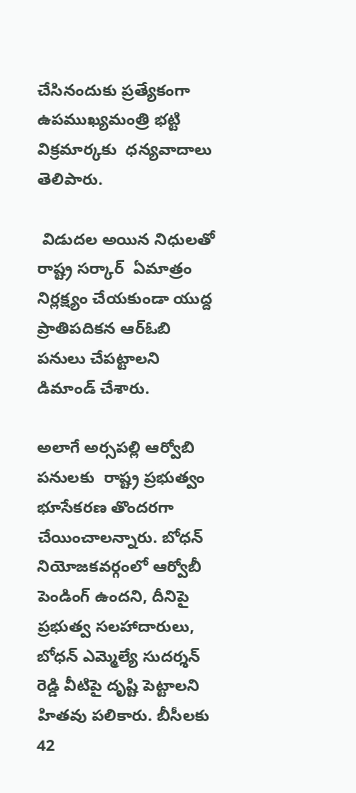చేసినందుకు ప్రత్యేకంగా ఉపముఖ్యమంత్రి భట్టి విక్రమార్కకు  ధన్యవాదాలు తెలిపారు.

 విడుదల అయిన నిధులతో రాష్ట్ర సర్కార్  ఏమాత్రం నిర్లక్ష్యం చేయకుండా యుద్ద ప్రాతిపదికన ఆర్ఓబి పనులు చేపట్టాలని డిమాండ్ చేశారు.

అలాగే అర్సపల్లి ఆర్వోబి పనులకు  రాష్ట్ర ప్రభుత్వం భూసేకరణ తొందరగా చేయించాలన్నారు. బోధన్ నియోజకవర్గంలో ఆర్వోబీ పెండింగ్ ఉందని, దీనిపై ప్రభుత్వ సలహాదారులు, బోధన్ ఎమ్మెల్యే సుదర్శన్ రెడ్డి వీటిపై దృష్టి పెట్టాలని హితవు పలికారు. బీసీలకు 42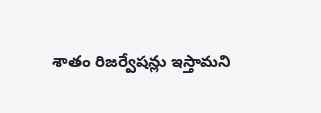శాతం రిజర్వేషన్లు ఇస్తామని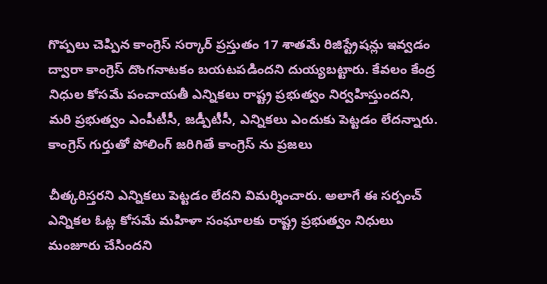గొప్పలు చెప్పిన కాంగ్రెస్ సర్కార్ ప్రస్తుతం 17 శాతమే రిజిస్ట్రేషన్లు ఇవ్వడం ద్వారా కాంగ్రెస్ దొంగనాటకం బయటపడిందని దుయ్యబట్టారు. కేవలం కేంద్ర నిధుల కోసమే పంచాయతీ ఎన్నికలు రాష్ట్ర ప్రభుత్వం నిర్వహిస్తుందని, మరి ప్రభుత్వం ఎంపీటీసీ, జడ్పీటీసీ, ఎన్నికలు ఎందుకు పెట్టడం లేదన్నారు. కాంగ్రెస్ గుర్తుతో పోలింగ్ జరిగితే కాంగ్రెస్ ను ప్రజలు

చీత్కరిస్తరని ఎన్నికలు పెట్టడం లేదని విమర్శించారు. అలాగే ఈ సర్పంచ్ ఎన్నికల ఓట్ల కోసమే మహిళా సంఘాలకు రాష్ట్ర ప్రభుత్వం నిధులు మంజూరు చేసిందని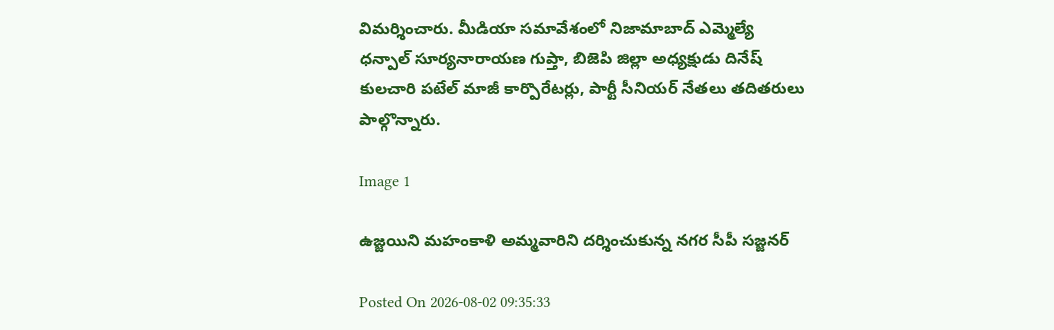విమర్శించారు. మీడియా సమావేశంలో నిజామాబాద్ ఎమ్మెల్యే ధన్పాల్ సూర్యనారాయణ గుప్తా, బిజెపి జిల్లా అధ్యక్షుడు దినేష్ కులచారి పటేల్ మాజీ కార్పొరేటర్లు, పార్టీ సీనియర్ నేతలు తదితరులు పాల్గొన్నారు.

Image 1

ఉజ్జయిని మహంకాళి అమ్మవారిని దర్శించుకున్న నగర సీపీ సజ్జనర్

Posted On 2026-08-02 09:35:33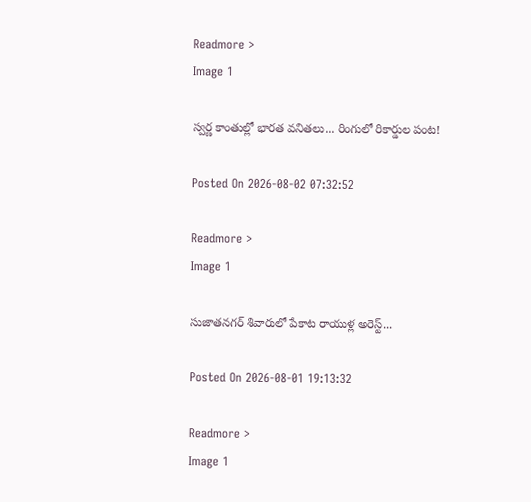Readmore >
Image 1

స్వర్ణ కాంతుల్లో భారత వనితలు... రింగులో రికార్డుల పంట!

Posted On 2026-08-02 07:32:52

Readmore >
Image 1

సుజాతనగర్ శివారులో పేకాట రాయుళ్ల అరెస్ట్...

Posted On 2026-08-01 19:13:32

Readmore >
Image 1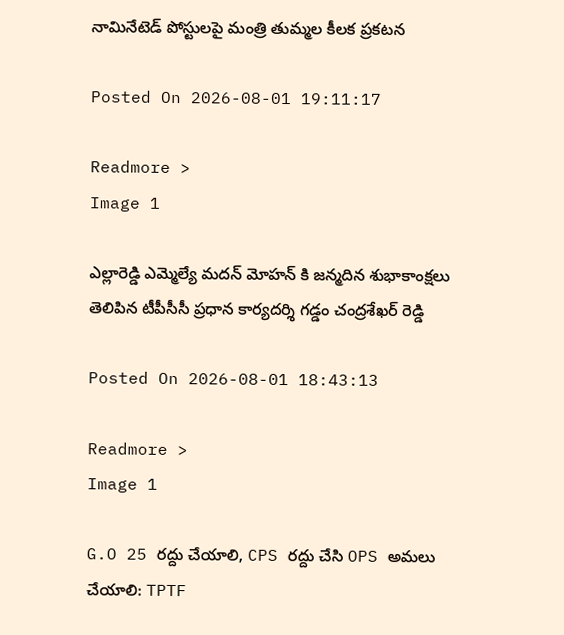నామినేటెడ్ పోస్టులపై మంత్రి తుమ్మల కీలక ప్రకటన

Posted On 2026-08-01 19:11:17

Readmore >
Image 1

ఎల్లారెడ్డి ఎమ్మెల్యే మదన్ మోహన్ కి జన్మదిన శుభాకాంక్షలు తెలిపిన టీపీసీసీ ప్రధాన కార్యదర్శి గడ్డం చంద్రశేఖర్ రెడ్డి

Posted On 2026-08-01 18:43:13

Readmore >
Image 1

G.O 25 రద్దు చేయాలి, CPS రద్దు చేసి OPS అమలు చేయాలి: TPTF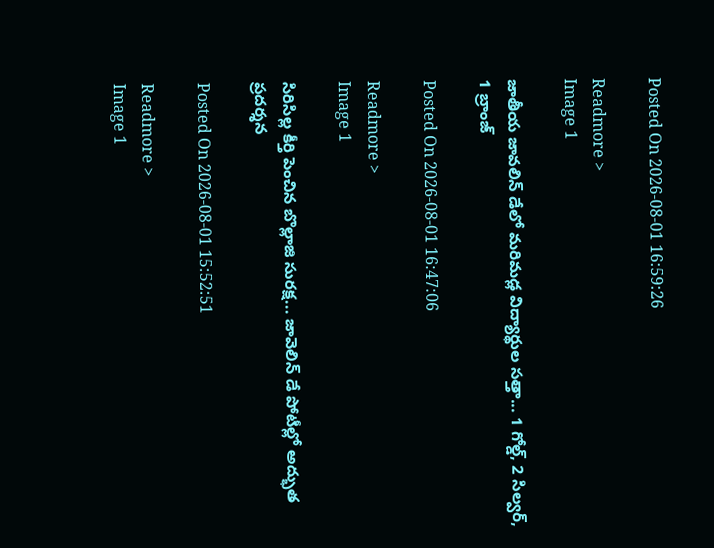Posted On 2026-08-01 16:59:26

Readmore >
Image 1

జాతీయ జావలిన్ డేలో మరిమడ్ల విద్యార్థుల సత్తా... 1 గోల్డ్, 2 సిల్వర్, 1 బ్రాంజ్

Posted On 2026-08-01 16:47:06

Readmore >
Image 1

సిరిసిల్ల కీర్తి పెంచిన బొల్లాజి సురక్ష... జావెలిన్ డే పోటీల్లో అద్భుత ప్రదర్శన

Posted On 2026-08-01 15:52:51

Readmore >
Image 1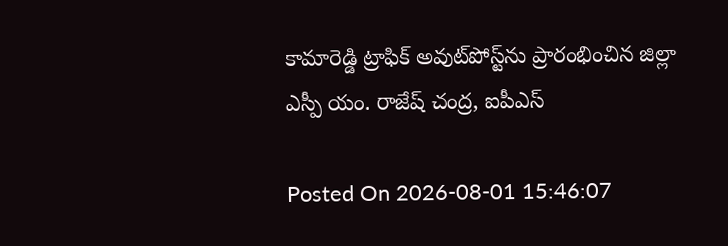కామారెడ్డి ట్రాఫిక్ అవుట్‌పోస్ట్‌ను ప్రారంభించిన జిల్లా ఎస్పీ యం. రాజేష్ చంద్ర, ఐపీఎస్

Posted On 2026-08-01 15:46:07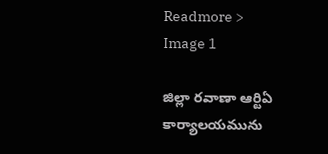Readmore >
Image 1

జిల్లా రవాణా ఆర్టిఏ కార్యాలయమును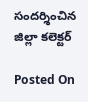సందర్శించిన జిల్లా కలెక్టర్

Posted On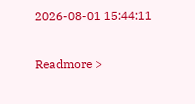2026-08-01 15:44:11

Readmore >